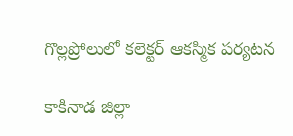గొల్లప్రోలులో కలెక్టర్ ఆకస్మిక పర్యటన

కాకినాడ జిల్లా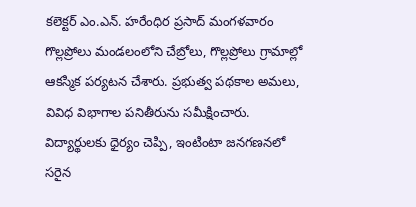కలెక్టర్ ఎం.ఎన్. హరేంధిర ప్రసాద్ మంగళవారం గొల్లప్రోలు మండలంలోని చేబ్రోలు, గొల్లప్రోలు గ్రామాల్లో ఆకస్మిక పర్యటన చేశారు. ప్రభుత్వ పథకాల అమలు, వివిధ విభాగాల పనితీరును సమీక్షించారు. విద్యార్థులకు ధైర్యం చెప్పి, ఇంటింటా జనగణనలో సరైన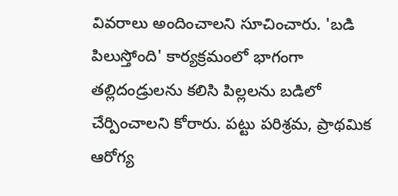వివరాలు అందించాలని సూచించారు. 'బడి పిలుస్తోంది' కార్యక్రమంలో భాగంగా తల్లిదండ్రులను కలిసి పిల్లలను బడిలో చేర్పించాలని కోరారు. పట్టు పరిశ్రమ, ప్రాథమిక ఆరోగ్య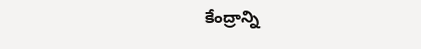కేంద్రాన్ని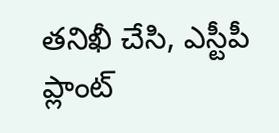తనిఖీ చేసి, ఎస్టీపీ ప్లాంట్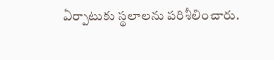ఏర్పాటుకు స్థలాలను పరిశీలించారు.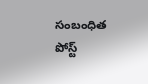సంబంధిత పోస్ట్